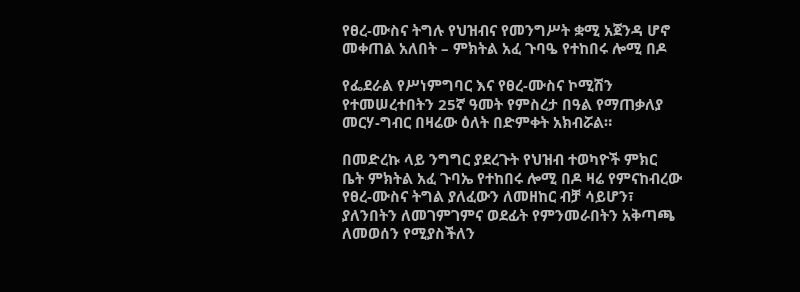የፀረ-ሙስና ትግሉ የህዝብና የመንግሥት ቋሚ አጀንዳ ሆኖ መቀጠል አለበት – ምክትል አፈ ጉባዔ የተከበሩ ሎሚ በዶ

የፌደራል የሥነምግባር እና የፀረ-ሙስና ኮሚሽን የተመሠረተበትን 25ኛ ዓመት የምስረታ በዓል የማጠቃለያ መርሃ-ግብር በዛሬው ዕለት በድምቀት አክብሯል።

በመድረኩ ላይ ንግግር ያደረጉት የህዝብ ተወካዮች ምክር ቤት ምክትል አፈ ጉባኤ የተከበሩ ሎሚ በዶ ዛሬ የምናከብረው የፀረ-ሙስና ትግል ያለፈውን ለመዘከር ብቻ ሳይሆን፣ ያለንበትን ለመገምገምና ወደፊት የምንመራበትን አቅጣጫ ለመወሰን የሚያስችለን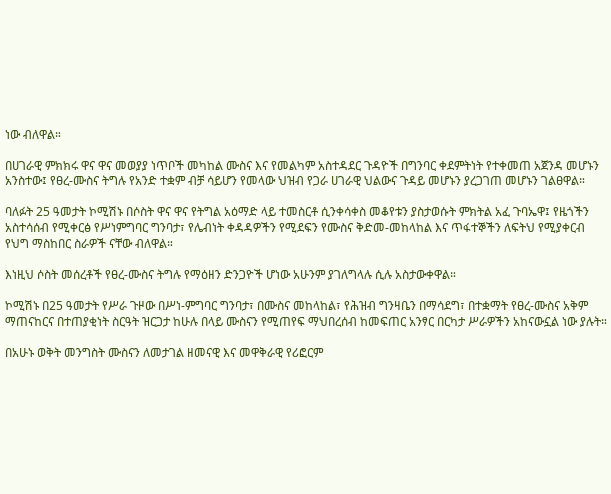ነው ብለዋል።

በሀገራዊ ምክክሩ ዋና ዋና መወያያ ነጥቦች መካከል ሙስና እና የመልካም አስተዳደር ጉዳዮች በግንባር ቀደምትነት የተቀመጠ አጀንዳ መሆኑን አንስተው፤ የፀረ-ሙስና ትግሉ የአንድ ተቋም ብቻ ሳይሆን የመላው ህዝብ የጋራ ሀገራዊ ህልውና ጉዳይ መሆኑን ያረጋገጠ መሆኑን ገልፀዋል።

ባለፉት 25 ዓመታት ኮሚሽኑ በሶስት ዋና ዋና የትግል አዕማድ ላይ ተመስርቶ ሲንቀሳቀስ መቆየቱን ያስታወሱት ምክትል አፈ ጉባኤዋ፤ የዜጎችን አስተሳሰብ የሚቀርፅ የሥነምግባር ግንባታ፣ የሌብነት ቀዳዳዎችን የሚደፍን የሙስና ቅድመ-መከላከል እና ጥፋተኞችን ለፍትህ የሚያቀርብ የህግ ማስከበር ስራዎች ናቸው ብለዋል።

እነዚህ ሶስት መሰረቶች የፀረ-ሙስና ትግሉ የማዕዘን ድንጋዮች ሆነው አሁንም ያገለግላሉ ሲሉ አስታውቀዋል።

ኮሚሽኑ በ25 ዓመታት የሥራ ጉዞው በሥነ-ምግባር ግንባታ፣ በሙስና መከላከል፣ የሕዝብ ግንዛቤን በማሳደግ፣ በተቋማት የፀረ-ሙስና አቅም ማጠናከርና በተጠያቂነት ስርዓት ዝርጋታ ከሁሉ በላይ ሙስናን የሚጠየፍ ማህበረሰብ ከመፍጠር አንፃር በርካታ ሥራዎችን አከናውኗል ነው ያሉት።

በአሁኑ ወቅት መንግስት ሙስናን ለመታገል ዘመናዊ እና መዋቅራዊ የሪፎርም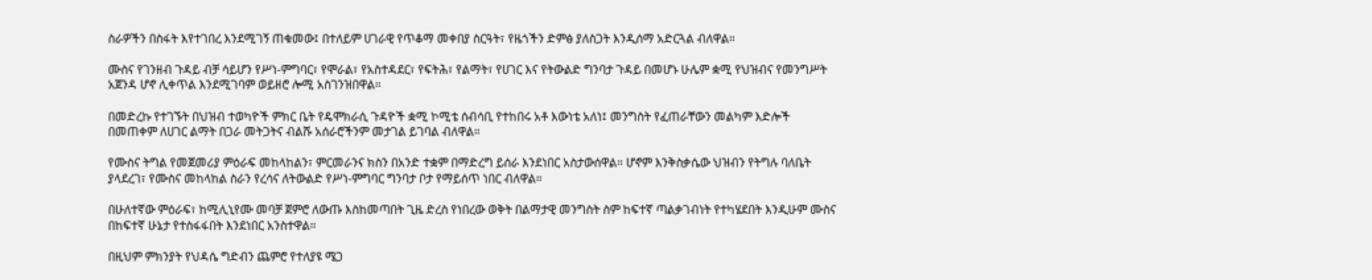ስራዎችን በስፋት እየተገበረ እንደሚገኝ ጠቁመው፤ በተለይም ሀገራዊ የጥቆማ መቀበያ ስርዓት፣ የዜጎችን ድምፅ ያለስጋት እንዲሰማ አድርጓል ብለዋል።

ሙስና የገንዘብ ጉዳይ ብቻ ሳይሆን የሥነ-ምግባር፣ የሞራል፣ የአስተዳደር፣ የፍትሕ፣ የልማት፣ የሀገር እና የትውልድ ግንባታ ጉዳይ በመሆኑ ሁሌም ቋሚ የህዝብና የመንግሥት አጀንዳ ሆኖ ሊቀጥል እንደሚገባም ወይዘሮ ሎሚ አስገንዝበዋል።

በመድረኩ የተገኙት በህዝብ ተወካዮች ምክር ቤት የዴሞክራሲ ጉዳዮች ቋሚ ኮሚቴ ሰብሳቢ የተከበሩ አቶ እውነቴ አለነ፤ መንግስት የፈጠራቸውን መልካም እድሎች በመጠቀም ለሀገር ልማት በጋራ መትጋትና ብልሹ አሰራሮችንም መታገል ይገባል ብለዋል።

የሙስና ትግል የመጀመሪያ ምዕራፍ መከላከልን፣ ምርመራንና ክስን በአንድ ተቋም በማድረግ ይሰራ እንደነበር አስታውሰዋል። ሆኖም እንቅስቃሴው ህዝብን የትግሉ ባለቤት ያላደረገ፣ የሙስና መከላከል ስራን የረሳና ለትውልድ የሥነ-ምግባር ግንባታ ቦታ የማይሰጥ ነበር ብለዋል።

በሁለተኛው ምዕራፍ፣ ከሚሊኒየሙ መባቻ ጀምሮ ለውጡ እስከመጣበት ጊዜ ድረስ የነበረው ወቅት በልማታዊ መንግስት ስም ከፍተኛ ጣልቃገብነት የተካሄደበት እንዲሁም ሙስና በከፍተኛ ሁኔታ የተስፋፋበት እንደነበር አንስተዋል።

በዚህም ምክንያት የህዳሴ ግድብን ጨምሮ የተለያዩ ሜጋ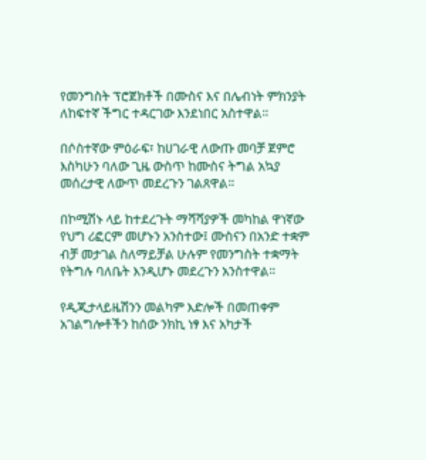የመንግስት ፕሮጀክቶች በሙስና እና በሌብነት ምክንያት ለከፍተኛ ችግር ተዳርገው እንደነበር አስተዋል።

በሶስተኛው ምዕራፍ፣ ከሀገራዊ ለውጡ መባቻ ጀምሮ እስካሁን ባለው ጊዜ ውስጥ ከሙስና ትግል አኳያ መሰረታዊ ለውጥ መደረጉን ገልጸዋል።

በኮሚሽኑ ላይ ከተደረጉት ማሻሻያዎች መካከል ዋነኛው የህግ ሪፎርም መሆኑን አንስተው፤ ሙስናን በአንድ ተቋም ብቻ መታገል ስለማይቻል ሁሉም የመንግስት ተቋማት የትግሉ ባለቤት እንዲሆኑ መደረጉን አንስተዋል።

የዲጂታላይዜሽንን መልካም እድሎች በመጠቀም አገልግሎቶችን ከሰው ንክኪ ነፃ እና አካታች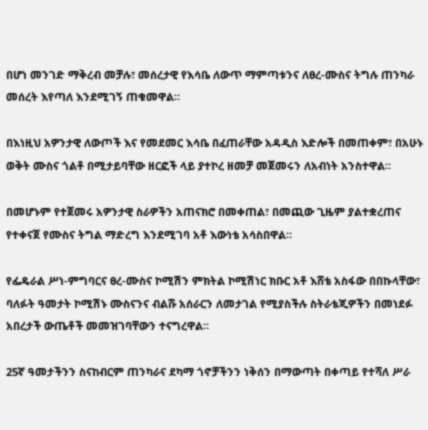በሆነ መንገድ ማቅረብ መቻሉ፣ መሰረታዊ የእሳቤ ለውጥ ማምጣቱንና ለፀረ-ሙስና ትግሉ ጠንካራ መሰረት እየጣለ እንደሚገኝ ጠቁመዋል።

በእነዚህ አዎንታዊ ለውጦች እና የመደመር እሳቤ በፈጠራቸው አዳዲስ እድሎች በመጠቀም፣ በአሁኑ ወቅት ሙስና ጎልቶ በሚታይባቸው ዘርፎች ላይ ያተኮረ ዘመቻ መጀመሩን ለአብነት አንስተዋል።

በመሆኑም የተጀመሩ አዎንታዊ ስራዎችን አጠናክሮ በመቀጠል፣ በመጪው ጊዜም ያልተቋረጠና የተቀናጀ የሙስና ትግል ማድረግ እንደሚገባ አቶ እውነቴ አሳስበዋል።

የፌዴራል ሥነ-ምግባርና ፀረ-ሙስና ኮሚሽን ምክትል ኮሚሽነር ክቡር አቶ እሸቴ አስፋው በበኩላቸው፣ ባለፉት ዓመታት ኮሚሽኑ ሙስናንና ብልሹ አሰራርን ለመታገል የሚያስችሉ ስትራቴጂዎችን በመነደፉ አበረታች ውጤቶች መመዝገባቸውን ተናግረዋል።

25ኛ ዓመታችንን ስናከብርም ጠንካራና ደካማ ጎኖቻችንን ነቅሰን በማውጣት በቀጣይ የተሻለ ሥራ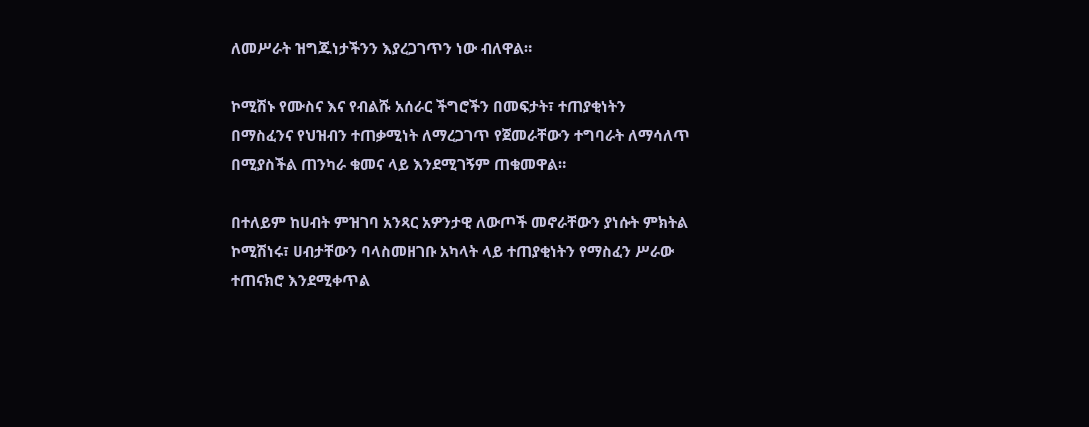ለመሥራት ዝግጁነታችንን እያረጋገጥን ነው ብለዋል።

ኮሚሽኑ የሙስና እና የብልሹ አሰራር ችግሮችን በመፍታት፣ ተጠያቂነትን በማስፈንና የህዝብን ተጠቃሚነት ለማረጋገጥ የጀመራቸውን ተግባራት ለማሳለጥ በሚያስችል ጠንካራ ቁመና ላይ እንደሚገኝም ጠቁመዋል።

በተለይም ከሀብት ምዝገባ አንጻር አዎንታዊ ለውጦች መኖራቸውን ያነሱት ምክትል ኮሚሽነሩ፣ ሀብታቸውን ባላስመዘገቡ አካላት ላይ ተጠያቂነትን የማስፈን ሥራው ተጠናክሮ እንደሚቀጥል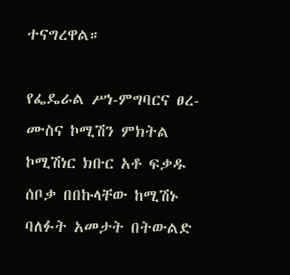ተናግረዋል።

የፌዴራል ሥነ-ምግባርና ፀረ-ሙስና ኮሚሽን ምክትል ኮሚሽነር ክቡር አቶ ፍቃዱ ሰቦቃ በበኩላቸው ከሚሽኑ ባለፉት አመታት በትውልድ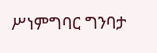ሥነምግባር ግንባታ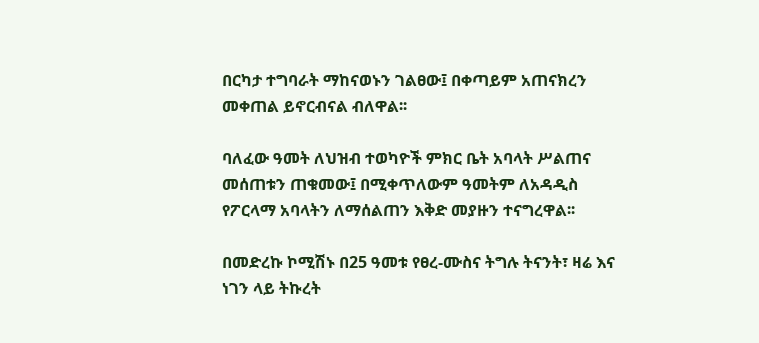በርካታ ተግባራት ማከናወኑን ገልፀው፤ በቀጣይም አጠናክረን መቀጠል ይኖርብናል ብለዋል፡፡

ባለፈው ዓመት ለህዝብ ተወካዮች ምክር ቤት አባላት ሥልጠና መሰጠቱን ጠቁመው፤ በሚቀጥለውም ዓመትም ለአዳዲስ የፖርላማ አባላትን ለማሰልጠን እቅድ መያዙን ተናግረዋል፡፡

በመድረኩ ኮሚሽኑ በ25 ዓመቱ የፀረ-ሙስና ትግሉ ትናንት፣ ዛሬ እና ነገን ላይ ትኩረት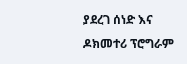ያደረገ ሰነድ እና ዶክመተሪ ፕሮግራም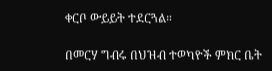ቀርቦ ውይይት ተደርጓል።

በመርሃ ግብሩ በህዝብ ተወካዮች ምክር ቤት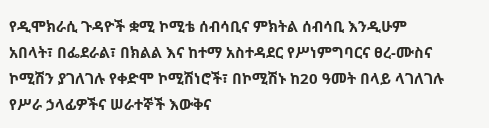የዲሞክራሲ ጉዳዮች ቋሚ ኮሚቴ ሰብሳቢና ምክትል ሰብሳቢ እንዲሁም አበላት፣ በፌደራል፣ በክልል እና ከተማ አስተዳደር የሥነምግባርና ፀረ-ሙስና ኮሚሽን ያገለገሉ የቀድሞ ኮሚሽነሮች፣ በኮሚሽኑ ከ20 ዓመት በላይ ላገለገሉ የሥራ ኃላፊዎችና ሠራተኞች እውቅና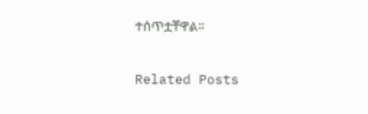ተሰጥቷቸዋል፡፡

Related Posts